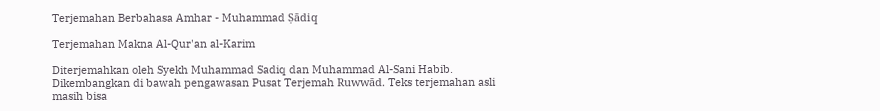Terjemahan Berbahasa Amhar - Muhammad Ṣādiq

Terjemahan Makna Al-Qur'an al-Karim

Diterjemahkan oleh Syekh Muhammad Sadiq dan Muhammad Al-Sani Habib. Dikembangkan di bawah pengawasan Pusat Terjemah Ruwwād. Teks terjemahan asli masih bisa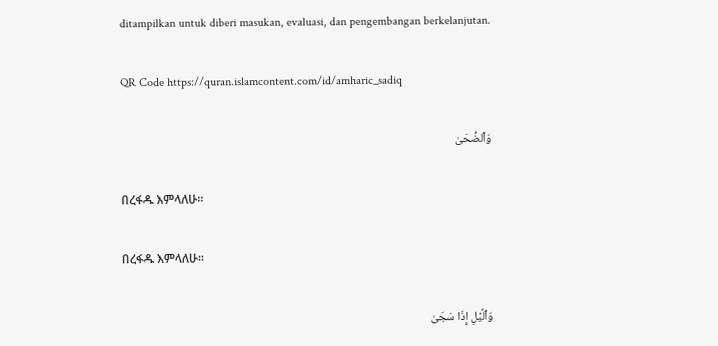ditampilkan untuk diberi masukan, evaluasi, dan pengembangan berkelanjutan.

QR Code https://quran.islamcontent.com/id/amharic_sadiq

وَٱلضُّحَىٰ

በረፋዱ እምላለሁ፡፡

በረፋዱ እምላለሁ፡፡

وَٱلَّيۡلِ إِذَا سَجَىٰ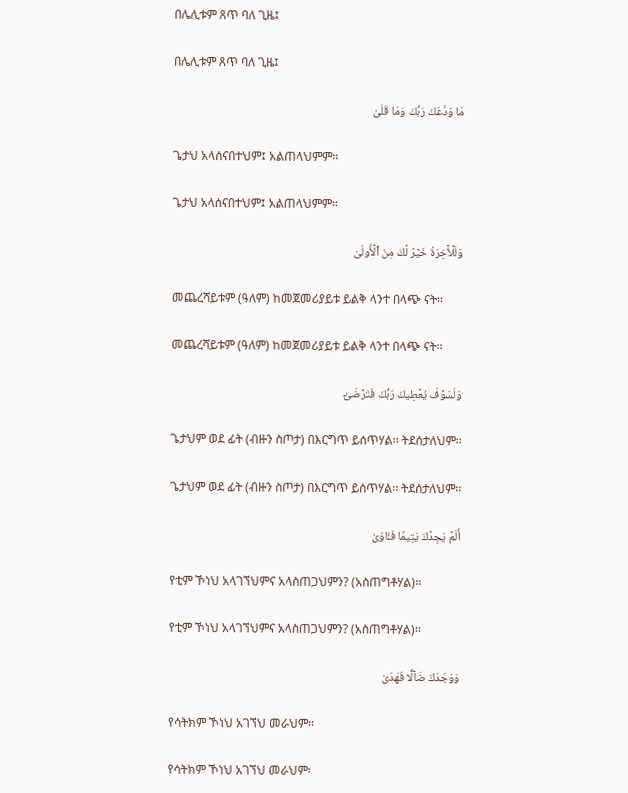በሌሊቱም ጸጥ ባለ ጊዜ፤

በሌሊቱም ጸጥ ባለ ጊዜ፤

مَا وَدَّعَكَ رَبُّكَ وَمَا قَلَىٰ

ጌታህ አላሰናበተህም፤ አልጠላህምም፡፡

ጌታህ አላሰናበተህም፤ አልጠላህምም፡፡

وَلَلۡأٓخِرَةُ خَيۡرٞ لَّكَ مِنَ ٱلۡأُولَىٰ

መጨረሻይቱም (ዓለም) ከመጀመሪያይቱ ይልቅ ላንተ በላጭ ናት፡፡

መጨረሻይቱም (ዓለም) ከመጀመሪያይቱ ይልቅ ላንተ በላጭ ናት፡፡

وَلَسَوۡفَ يُعۡطِيكَ رَبُّكَ فَتَرۡضَىٰٓ

ጌታህም ወደ ፊት (ብዙን ስጦታ) በእርግጥ ይሰጥሃል፡፡ ትደሰታለህም፡፡

ጌታህም ወደ ፊት (ብዙን ስጦታ) በእርግጥ ይሰጥሃል፡፡ ትደሰታለህም፡፡

أَلَمۡ يَجِدۡكَ يَتِيمٗا فَـَٔاوَىٰ

የቲም ኾነህ አላገኘህምና አላስጠጋህምን? (አስጠግቶሃል)፡፡

የቲም ኾነህ አላገኘህምና አላስጠጋህምን? (አስጠግቶሃል)፡፡

وَوَجَدَكَ ضَآلّٗا فَهَدَىٰ

የሳትክም ኾነህ አገኘህ መራህም፡፡

የሳትክም ኾነህ አገኘህ መራህም፡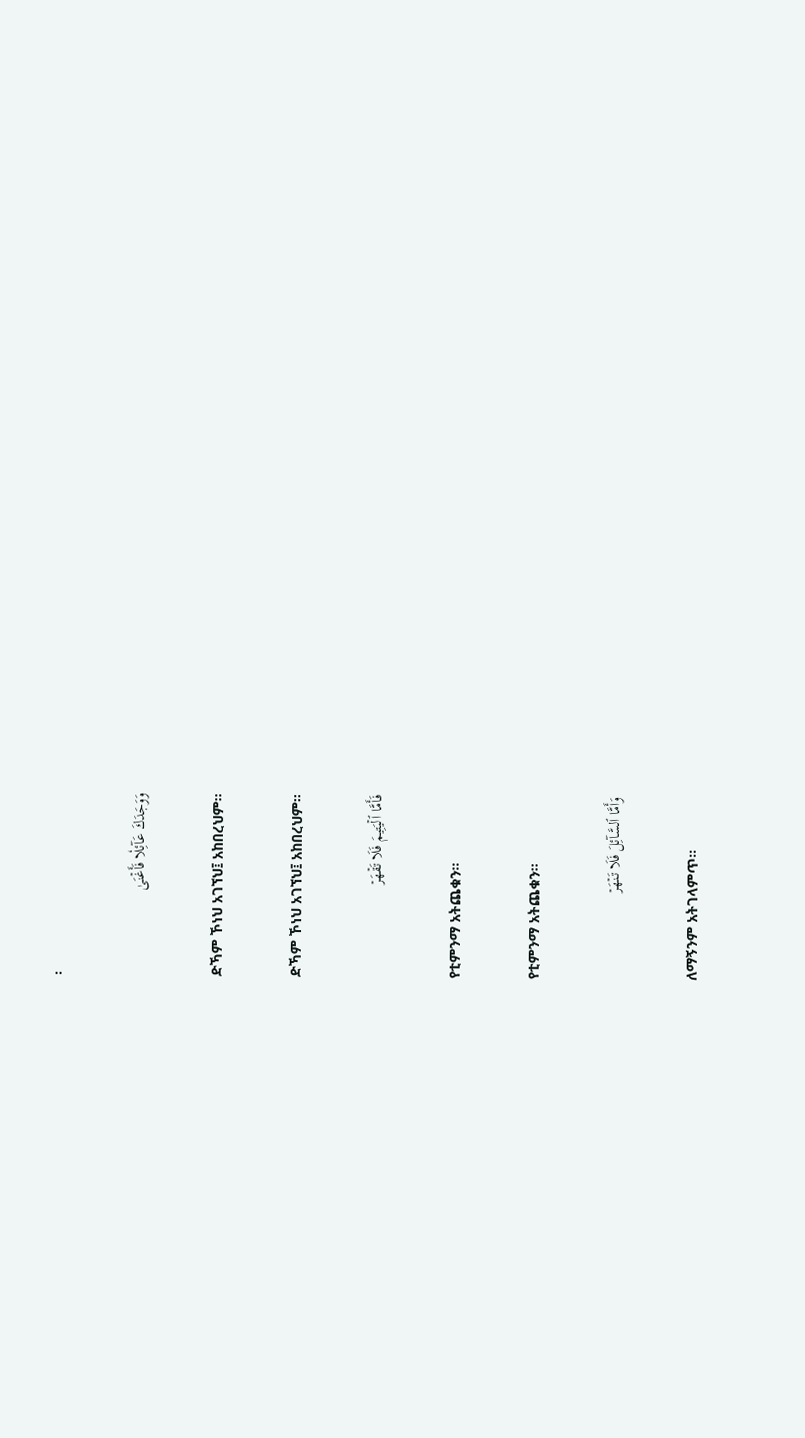፡

وَوَجَدَكَ عَآئِلٗا فَأَغۡنَىٰ

ድኻም ኾነህ አገኘህ፤ አከበረህም፡፡

ድኻም ኾነህ አገኘህ፤ አከበረህም፡፡

فَأَمَّا ٱلۡيَتِيمَ فَلَا تَقۡهَرۡ

የቲምንማ አትጨቁን፡፡

የቲምንማ አትጨቁን፡፡

وَأَمَّا ٱلسَّآئِلَ فَلَا تَنۡهَرۡ

ለማኝንም አትገላምጥ፡፡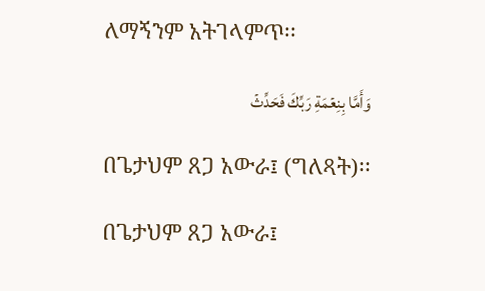ለማኝንም አትገላምጥ፡፡

وَأَمَّا بِنِعۡمَةِ رَبِّكَ فَحَدِّثۡ

በጌታህም ጸጋ አውራ፤ (ግለጻት)፡፡

በጌታህም ጸጋ አውራ፤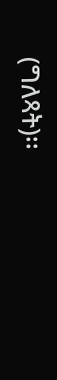(ግለጻት)፡፡